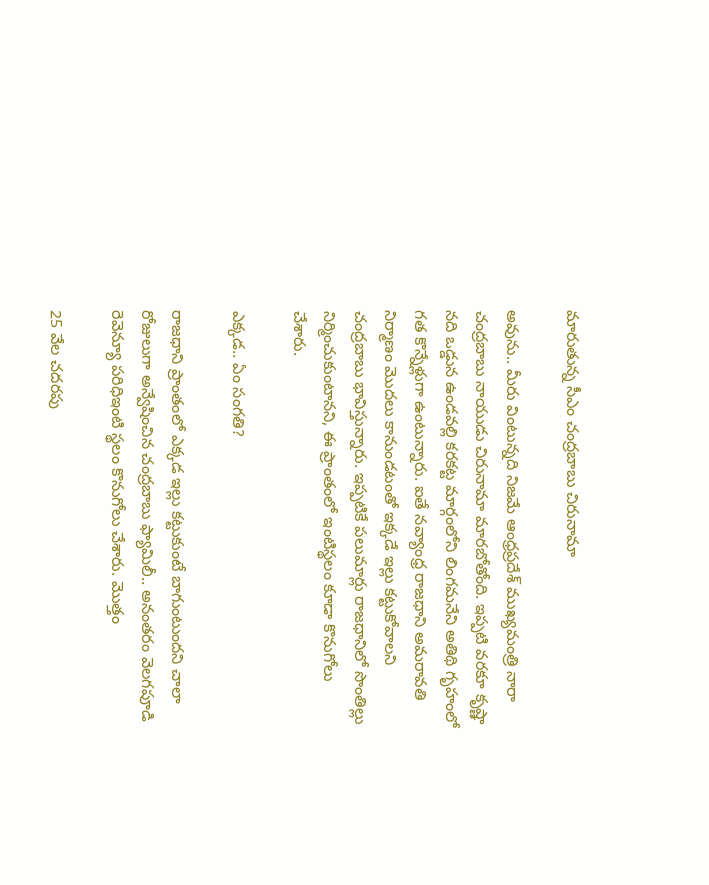మారుతున్న సీఎం చంద్రబాబు చిరునామా

అవును.. మీరు వింటున్నది నిజమే ఆంధ్రప్రదేశ్ ముఖ్యమంత్రి నారా చంద్రబాబు నాయుడు చిరునామా మారబోతోంది. ఇప్పటి వరకూ కృష్ణా నది ఒడ్డున ఉండవల్లి కరకట్ట మార్గంలోని లింగమనేని అతిథి గృహంలో గత కొన్నేళ్లుగా ఉంటున్నారు. ఐతే నవ్యాంధ్ర రాజధాని అమరావతి నిర్మాణం మొదలు కానుండటంతో ఇక్కడే ఇల్లు కట్టుకోవాలని చంద్రబాబు భావిస్తున్నారు. ఇప్పటికే పలుమార్లు రాజధానిలో సొంతిల్లు నిర్మించుకుంటానని, ఈ ప్రాంతంలో ఇంటిస్థలం కూడా కొనుగోలు చేశారు.

ఎక్కడ.. ఏం సంగతి?

రాజధాని ప్రాంతంలో ఎక్కడ ఇల్లు కట్టుకుంటే బాగుంటుందని చాలా రోజులుగా అన్వేషించిన చంద్రబాబు ఫ్యామిలీ.. అనంతరం వెలగపూడి రెవెన్యూ పరిధిఇంటి స్థలం కొనుగోలు చేశారు. మొత్తం

25 వేల చదరపు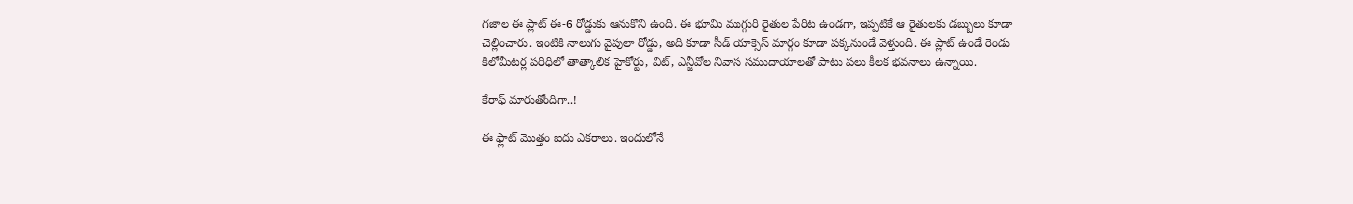గజాల ఈ ప్లాట్‌ ఈ-6 రోడ్డుకు ఆనుకొని ఉంది. ఈ భూమి ముగ్గురి రైతుల పేరిట ఉండగా, ఇప్పటికే ఆ రైతులకు డబ్బులు కూడా చెల్లించారు. ఇంటికి నాలుగు వైపులా రోడ్డు, అది కూడా సీడ్ యాక్సెస్ మార్గం కూడా పక్కనుండే వెళ్తుంది. ఈ ప్లాట్ ఉండే రెండు కిలోమీటర్ల పరిధిలో తాత్కాలిక హైకోర్టు, విట్, ఎన్జీవోల నివాస సముదాయాలతో పాటు పలు కీలక భవనాలు ఉన్నాయి.

కేరాఫ్ మారుతోందిగా..!

ఈ ఫ్లాట్ మొత్తం ఐదు ఎకరాలు. ఇందులోనే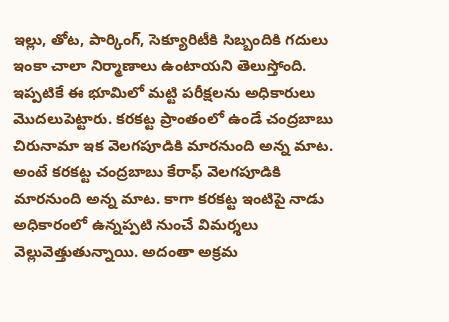ఇల్లు, తోట, పార్కింగ్, సెక్యూరిటీకి సిబ్బందికి గదులు ఇంకా చాలా నిర్మాణాలు ఉంటాయని తెలుస్తోంది. ఇప్పటికే ఈ భూమిలో మట్టి పరీక్షలను అధికారులు మొదలుపెట్టారు. కరకట్ట ప్రాంతంలో ఉండే చంద్రబాబు చిరునామా ఇక వెలగపూడికి మారనుంది అన్న మాట. అంటే కరకట్ట చంద్రబాబు కేరాఫ్‌ వెలగపూడికి మారనుంది అన్న మాట. కాగా కరకట్ట ఇంటిపై నాడు అధికారంలో ఉన్నప్పటి నుంచే విమర్శలు వెల్లువెత్తుతున్నాయి. అదంతా అక్రమ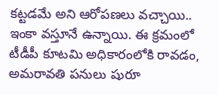కట్టడమే అని ఆరోపణలు వచ్చాయి.. ఇంకా వస్తూనే ఉన్నాయి. ఈ క్రమంలో టీడీపీ కూటమి అధికారంలోకి రావడం, అమరావతి పనులు షురూ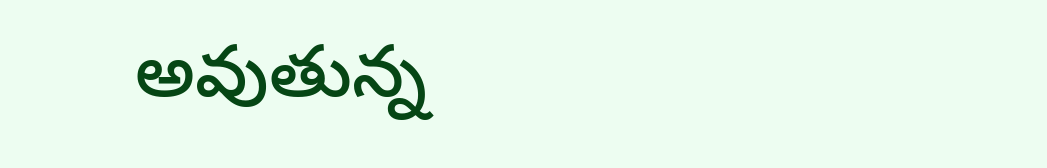అవుతున్న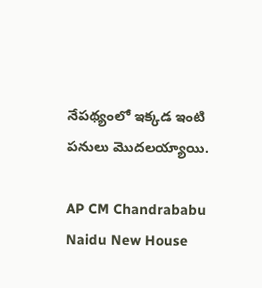నేపథ్యంలో ఇక్కడ ఇంటి పనులు మొదలయ్యాయి.

AP CM Chandrababu Naidu New House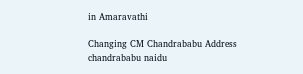in Amaravathi

Changing CM Chandrababu Address
chandrababu naidu